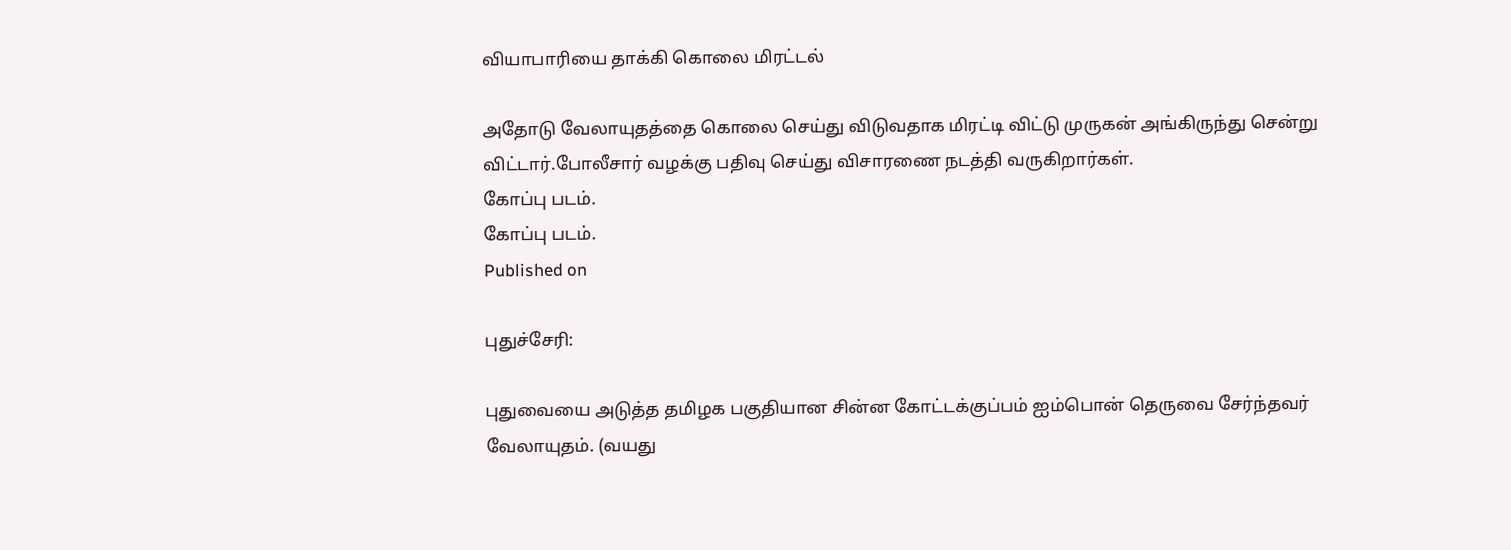வியாபாரியை தாக்கி கொலை மிரட்டல்

அதோடு வேலாயுதத்தை கொலை செய்து விடுவதாக மிரட்டி விட்டு முருகன் அங்கிருந்து சென்று விட்டார்.போலீசார் வழக்கு பதிவு செய்து விசாரணை நடத்தி வருகிறார்கள்.
கோப்பு படம்.
கோப்பு படம்.
Published on

புதுச்சேரி:

புதுவையை அடுத்த தமிழக பகுதியான சின்ன கோட்டக்குப்பம் ஐம்பொன் தெருவை சேர்ந்தவர் வேலாயுதம். (வயது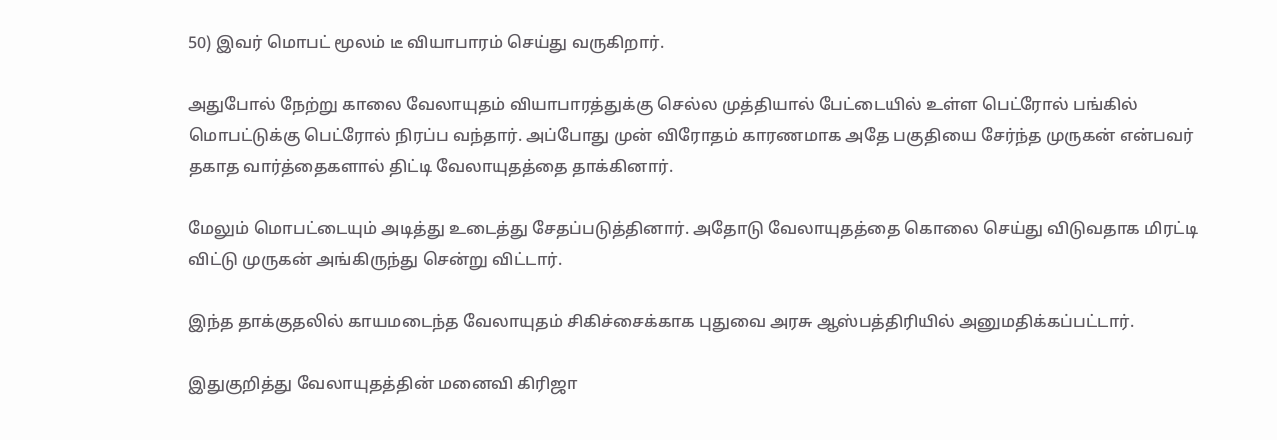50) இவர் மொபட் மூலம் டீ வியாபாரம் செய்து வருகிறார்.

அதுபோல் நேற்று காலை வேலாயுதம் வியாபாரத்துக்கு செல்ல முத்தியால் பேட்டையில் உள்ள பெட்ரோல் பங்கில் மொபட்டுக்கு பெட்ரோல் நிரப்ப வந்தார். அப்போது முன் விரோதம் காரணமாக அதே பகுதியை சேர்ந்த முருகன் என்பவர் தகாத வார்த்தைகளால் திட்டி வேலாயுதத்தை தாக்கினார்.

மேலும் மொபட்டையும் அடித்து உடைத்து சேதப்படுத்தினார். அதோடு வேலாயுதத்தை கொலை செய்து விடுவதாக மிரட்டி விட்டு முருகன் அங்கிருந்து சென்று விட்டார்.

இந்த தாக்குதலில் காயமடைந்த வேலாயுதம் சிகிச்சைக்காக புதுவை அரசு ஆஸ்பத்திரியில் அனுமதிக்கப்பட்டார்.

இதுகுறித்து வேலாயுதத்தின் மனைவி கிரிஜா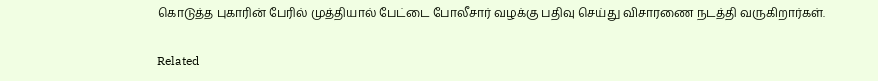கொடுத்த புகாரின் பேரில் முத்தியால் பேட்டை போலீசார் வழக்கு பதிவு செய்து விசாரணை நடத்தி வருகிறார்கள்.

Related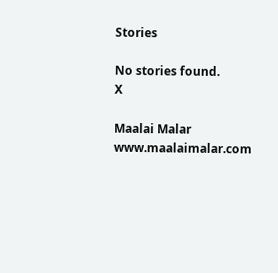Stories

No stories found.
X

Maalai Malar
www.maalaimalar.com